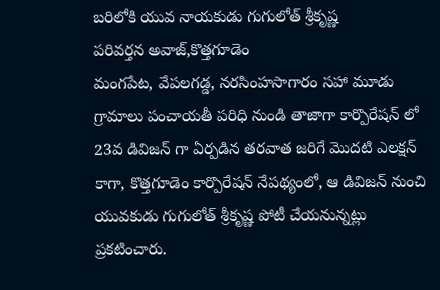బరిలోకి యువ నాయకుడు గుగులోత్ శ్రీకృష్ణ
పరివర్తన అవాజ్,కొత్తగూడెం
మంగపేట, వేపలగడ్డ, నరసింహసాగారం సహా మూడు గ్రామాలు పంచాయతీ పరిధి నుండి తాజాగా కార్పొరేషన్ లో 23వ డివిజన్ గా ఏర్పడిన తరవాత జరిగే మొదటి ఎలక్షన్ కాగా, కొత్తగూడెం కార్పొరేషన్ నేపథ్యంలో, ఆ డివిజన్ నుంచి యువకుడు గుగులోత్ శ్రీకృష్ణ పోటీ చేయనున్నట్లు ప్రకటించారు.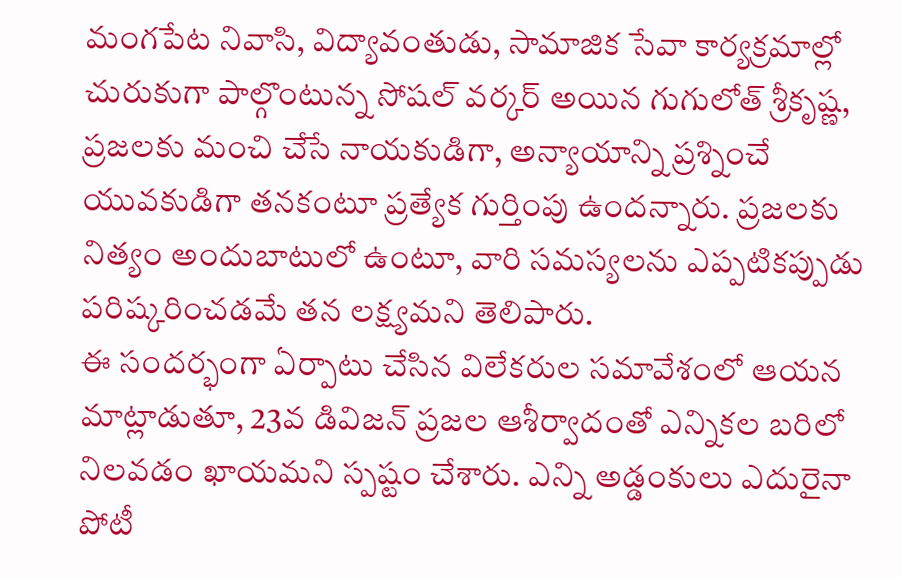మంగపేట నివాసి, విద్యావంతుడు, సామాజిక సేవా కార్యక్రమాల్లో చురుకుగా పాల్గొంటున్న సోషల్ వర్కర్ అయిన గుగులోత్ శ్రీకృష్ణ, ప్రజలకు మంచి చేసే నాయకుడిగా, అన్యాయాన్ని ప్రశ్నించే యువకుడిగా తనకంటూ ప్రత్యేక గుర్తింపు ఉందన్నారు. ప్రజలకు నిత్యం అందుబాటులో ఉంటూ, వారి సమస్యలను ఎప్పటికప్పుడు పరిష్కరించడమే తన లక్ష్యమని తెలిపారు.
ఈ సందర్భంగా ఏర్పాటు చేసిన విలేకరుల సమావేశంలో ఆయన మాట్లాడుతూ, 23వ డివిజన్ ప్రజల ఆశీర్వాదంతో ఎన్నికల బరిలో నిలవడం ఖాయమని స్పష్టం చేశారు. ఎన్ని అడ్డంకులు ఎదురైనా పోటీ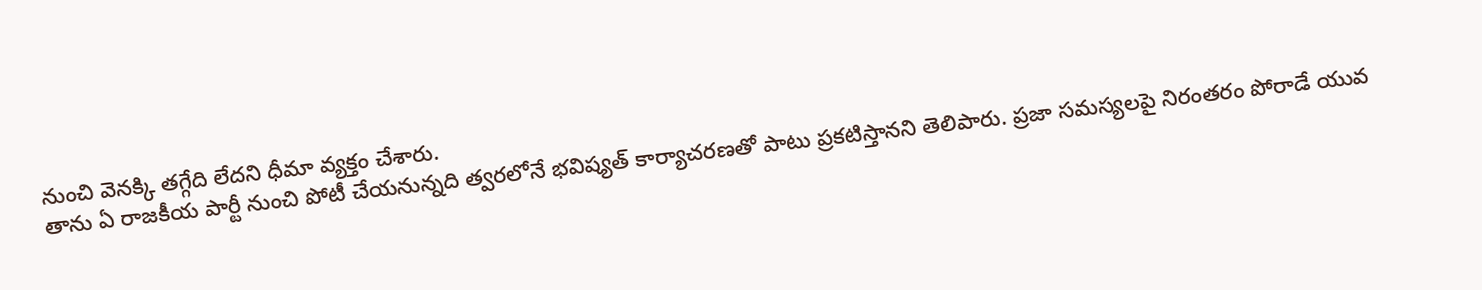నుంచి వెనక్కి తగ్గేది లేదని ధీమా వ్యక్తం చేశారు.
తాను ఏ రాజకీయ పార్టీ నుంచి పోటీ చేయనున్నది త్వరలోనే భవిష్యత్ కార్యాచరణతో పాటు ప్రకటిస్తానని తెలిపారు. ప్రజా సమస్యలపై నిరంతరం పోరాడే యువ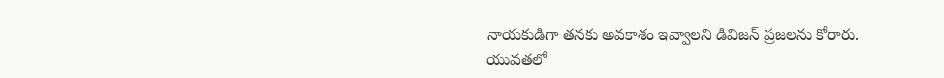నాయకుడిగా తనకు అవకాశం ఇవ్వాలని డివిజన్ ప్రజలను కోరారు.
యువతలో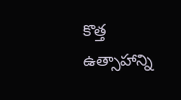కొత్త ఉత్సాహాన్ని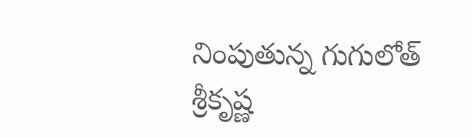నింపుతున్న గుగులోత్ శ్రీకృష్ణ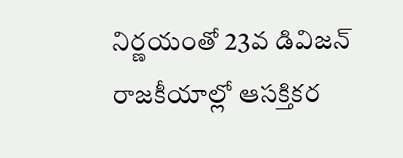నిర్ణయంతో 23వ డివిజన్ రాజకీయాల్లో ఆసక్తికర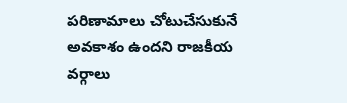పరిణామాలు చోటుచేసుకునే అవకాశం ఉందని రాజకీయ వర్గాలు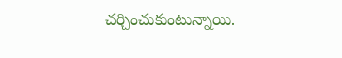చర్చించుకుంటున్నాయి.